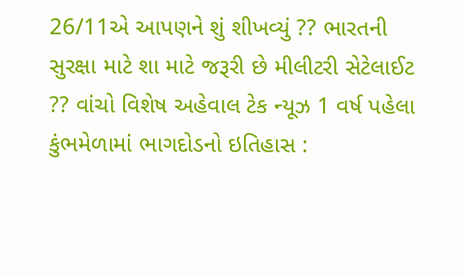26/11એ આપણને શું શીખવ્યું ?? ભારતની સુરક્ષા માટે શા માટે જરૂરી છે મીલીટરી સેટેલાઈટ ?? વાંચો વિશેષ અહેવાલ ટેક ન્યૂઝ 1 વર્ષ પહેલા
કુંભમેળામાં ભાગદોડનો ઇતિહાસ :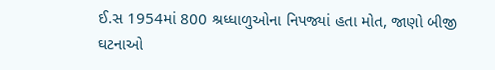ઈ.સ 1954માં 800 શ્રધ્ધાળુઓના નિપજ્યાં હતા મોત, જાણો બીજી ઘટનાઓ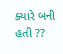ક્યારે બની હતી ??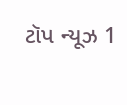ટૉપ ન્યૂઝ 1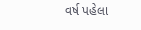વર્ષ પહેલા